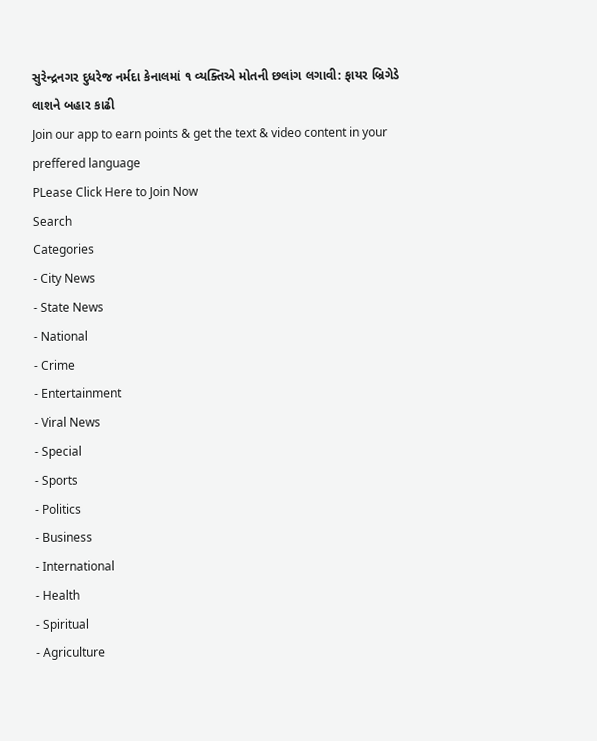સુરેન્દ્રનગર દુધરેજ નર્મદા કેનાલમાં ૧ વ્યક્તિએ મોતની છલાંગ લગાવી: ફાયર બ્રિગેડે લાશને બહાર કાઢી
Join our app to earn points & get the text & video content in your preffered language
PLease Click Here to Join Now
Search
Categories
- City News
- State News
- National
- Crime
- Entertainment
- Viral News
- Special
- Sports
- Politics
- Business
- International
- Health
- Spiritual
- Agriculture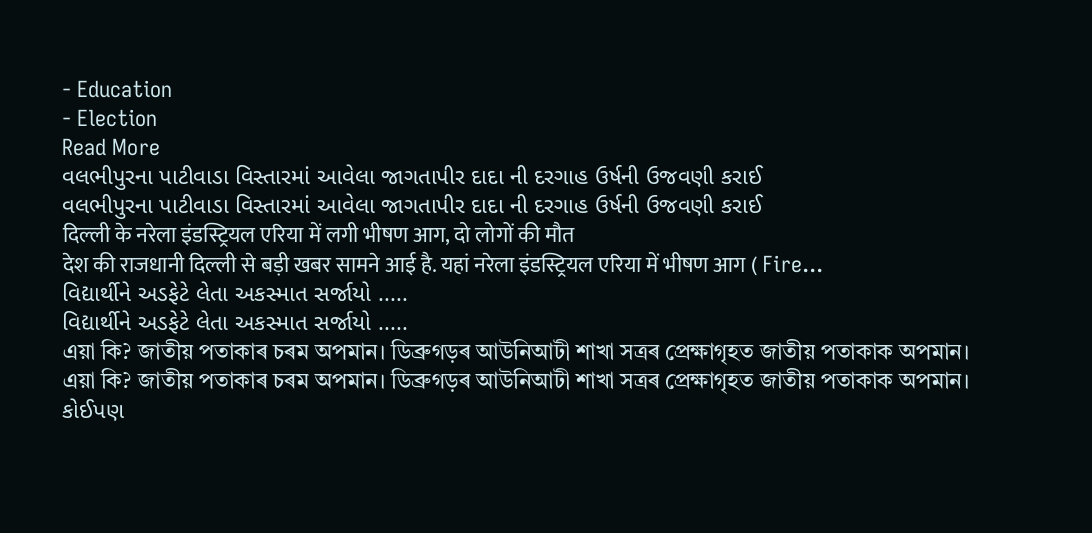- Education
- Election
Read More
વલભીપુરના પાટીવાડા વિસ્તારમાં આવેલા જાગતાપીર દાદા ની દરગાહ ઉર્ષની ઉજવણી કરાઈ
વલભીપુરના પાટીવાડા વિસ્તારમાં આવેલા જાગતાપીર દાદા ની દરગાહ ઉર્ષની ઉજવણી કરાઈ
दिल्ली के नरेला इंडस्ट्रियल एरिया में लगी भीषण आग, दो लोगों की मौत
देश की राजधानी दिल्ली से बड़ी खबर सामने आई है. यहां नरेला इंडस्ट्रियल एरिया में भीषण आग ( Fire...
વિદ્યાર્થીને અડફેટે લેતા અકસ્માત સર્જાયો .....
વિદ્યાર્થીને અડફેટે લેતા અકસ્માત સર્જાયો .....
এয়া কি? জাতীয় পতাকাৰ চৰম অপমান। ডিব্ৰুগড়ৰ আউনিআটী শাখা সত্ৰৰ প্ৰেক্ষাগৃহত জাতীয় পতাকাক অপমান।
এয়া কি? জাতীয় পতাকাৰ চৰম অপমান। ডিব্ৰুগড়ৰ আউনিআটী শাখা সত্ৰৰ প্ৰেক্ষাগৃহত জাতীয় পতাকাক অপমান।
કોઈપણ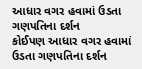આધાર વગર હવામાં ઉડતા ગણપતિના દર્શન
કોઈપણ આધાર વગર હવામાં ઉડતા ગણપતિના દર્શન